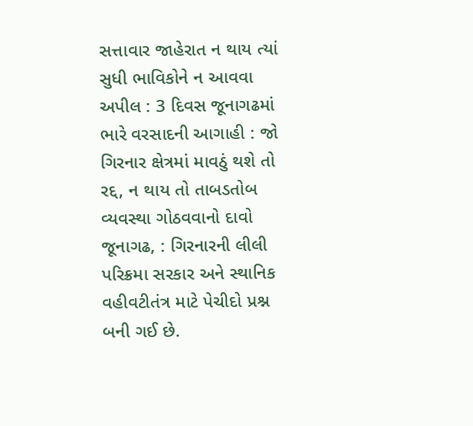સત્તાવાર જાહેરાત ન થાય ત્યાં સુધી ભાવિકોને ન આવવા અપીલ : 3 દિવસ જૂનાગઢમાં ભારે વરસાદની આગાહી : જો ગિરનાર ક્ષેત્રમાં માવઠું થશે તો રદ્દ, ન થાય તો તાબડતોબ વ્યવસ્થા ગોઠવવાનો દાવો
જૂનાગઢ, : ગિરનારની લીલી પરિક્રમા સરકાર અને સ્થાનિક વહીવટીતંત્ર માટે પેચીદો પ્રશ્ન બની ગઈ છે.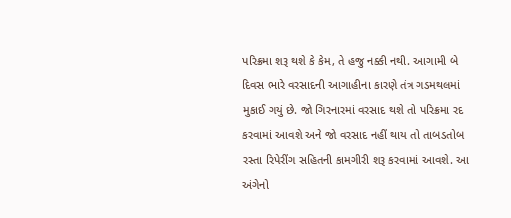પરિક્રમા શરૂ થશે કે કેમ, તે હજુ નક્કી નથી. આગામી બે દિવસ ભારે વરસાદની આગાહીના કારણે તંત્ર ગડમથલમાં મુકાઈ ગયું છે. જો ગિરનારમાં વરસાદ થશે તો પરિક્રમા રદ કરવામાં આવશે અને જો વરસાદ નહીં થાય તો તાબડતોબ રસ્તા રિપેરીંગ સહિતની કામગીરી શરૂ કરવામાં આવશે. આ અંગેનો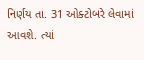નિર્ણય તા. 31 ઓક્ટોબરે લેવામાં આવશે. ત્યાં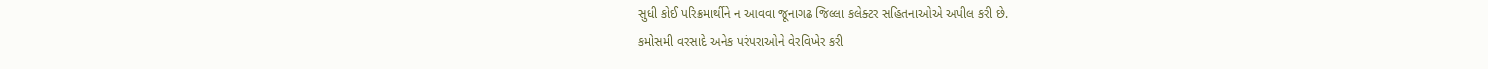સુધી કોઈ પરિક્રમાર્થીને ન આવવા જૂનાગઢ જિલ્લા કલેક્ટર સહિતનાઓએ અપીલ કરી છે.
કમોસમી વરસાદે અનેક પરંપરાઓને વેરવિખેર કરી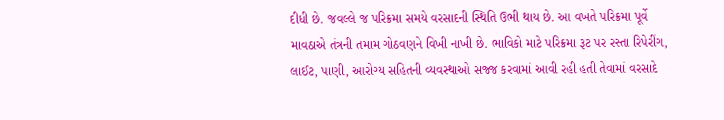દીધી છે. જવલ્લે જ પરિક્રમા સમયે વરસાદની સ્થિતિ ઉભી થાય છે. આ વખતે પરિક્રમા પૂર્વે માવઠાએ તંત્રની તમામ ગોઠવણને વિખી નાખી છે. ભાવિકો માટે પરિક્રમા રૂટ પર રસ્તા રિપેરીંગ, લાઈટ, પાણી, આરોગ્ય સહિતની વ્યવસ્થાઓ સજ્જ કરવામાં આવી રહી હતી તેવામાં વરસાદે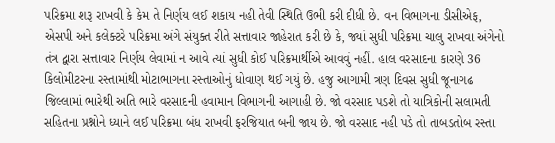પરિક્રમા શરૂ રાખવી કે કેમ તે નિર્ણય લઈ શકાય નહી તેવી સ્થિતિ ઉભી કરી દીધી છે. વન વિભાગના ડીસીએફ, એસપી અને કલેક્ટરે પરિક્રમા અંગે સંયુક્ત રીતે સત્તાવાર જાહેરાત કરી છે કે, જ્યાં સુધી પરિક્રમા ચાલુ રાખવા અંગેનો તંત્ર દ્વારા સત્તાવાર નિર્ણય લેવામાં ન આવે ત્યાં સુધી કોઈ પરિક્રમાર્થીએ આવવું નહીં. હાલ વરસાદના કારણે 36 કિલોમીટરના રસ્તામાંથી મોટાભાગના રસ્તાઓનું ધોવાણ થઈ ગયું છે. હજુ આગામી ત્રણ દિવસ સુધી જૂનાગઢ જિલ્લામાં ભારેથી અતિ ભારે વરસાદની હવામાન વિભાગની આગાહી છે. જો વરસાદ પડશે તો યાત્રિકોની સલામતી સહિતના પ્રશ્નોને ધ્યાને લઈ પરિક્રમા બંધ રાખવી ફરજિયાત બની જાય છે. જો વરસાદ નહી પડે તો તાબડતોબ રસ્તા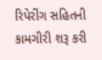રિપેરીંગ સહિતની કામગીરી શરૂ કરી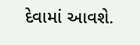દેવામાં આવશે.